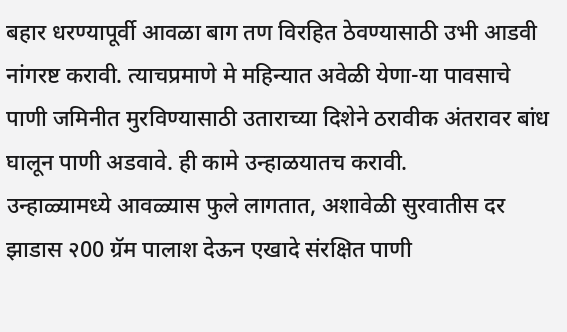बहार धरण्यापूर्वी आवळा बाग तण विरहित ठेवण्यासाठी उभी आडवी नांगरष्ट करावी. त्याचप्रमाणे मे महिन्यात अवेळी येणा-या पावसाचे पाणी जमिनीत मुरविण्यासाठी उताराच्या दिशेने ठरावीक अंतरावर बांध घालून पाणी अडवावे. ही कामे उन्हाळयातच करावी.
उन्हाळ्यामध्ये आवळ्यास फुले लागतात, अशावेळी सुरवातीस दर झाडास २00 ग्रॅम पालाश देऊन एखादे संरक्षित पाणी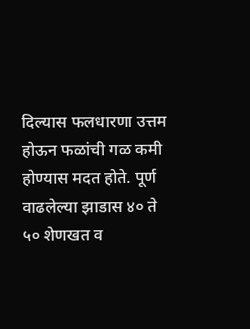दिल्यास फलधारणा उत्तम होऊन फळांची गळ कमी होण्यास मदत होते. पूर्ण वाढलेल्या झाडास ४० ते ५० शेणखत व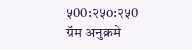५00:२५o:२५0 ग्रॅम अनुक्रमे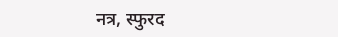नत्र, स्फुरद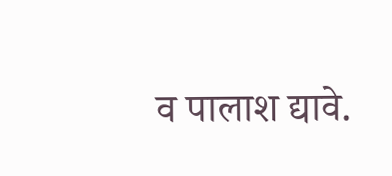व पालाश द्यावे.